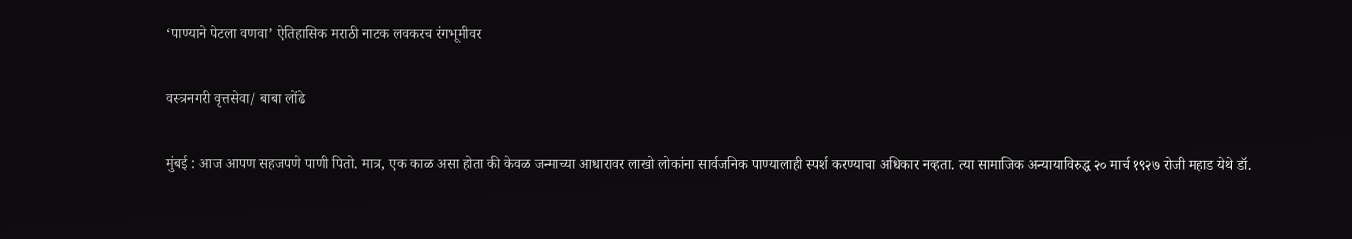‘पाण्याने पेटला वणवा’ ऐतिहासिक मराठी नाटक लवकरच रंगभूमीवर

वस्त्रनगरी वृत्तसेवा/ बाबा लोंढे

मुंबई : आज आपण सहजपणे पाणी पितो. मात्र, एक काळ असा होता की केवळ जन्माच्या आधारावर लाखो लोकांना सार्वजनिक पाण्यालाही स्पर्श करण्याचा अधिकार नव्हता. त्या सामाजिक अन्यायाविरुद्ध २० मार्च १९२७ रोजी महाड येथे डॉ.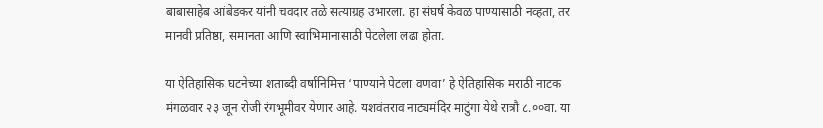बाबासाहेब आंबेडकर यांनी चवदार तळे सत्याग्रह उभारला. हा संघर्ष केवळ पाण्यासाठी नव्हता, तर मानवी प्रतिष्ठा, समानता आणि स्वाभिमानासाठी पेटलेला लढा होता.

या ऐतिहासिक घटनेच्या शताब्दी वर्षानिमित्त ‘पाण्याने पेटला वणवा’ हे ऐतिहासिक मराठी नाटक मंगळवार २३ जून रोजी रंगभूमीवर येणार आहे. यशवंतराव नाट्यमंदिर माटुंगा येथे रात्रौ ८.००वा. या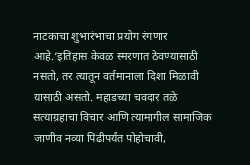नाटकाचा शुभारंभाचा प्रयोग रंगणार आहे.‘इतिहास केवळ स्मरणात ठेवण्यासाठी नसतो, तर त्यातून वर्तमानाला दिशा मिळावी यासाठी असतो. महाडच्या चवदार तळे सत्याग्रहाचा विचार आणि त्यामागील सामाजिक जाणीव नव्या पिढीपर्यंत पोहोचावी,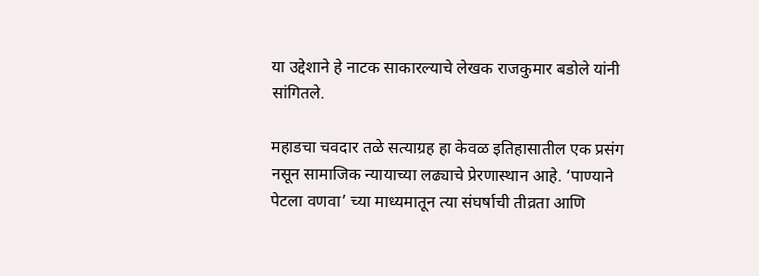या उद्देशाने हे नाटक साकारल्याचे लेखक राजकुमार बडोले यांनी सांगितले.

महाडचा चवदार तळे सत्याग्रह हा केवळ इतिहासातील एक प्रसंग नसून सामाजिक न्यायाच्या लढ्याचे प्रेरणास्थान आहे. ‘पाण्याने पेटला वणवा’ च्या माध्यमातून त्या संघर्षाची तीव्रता आणि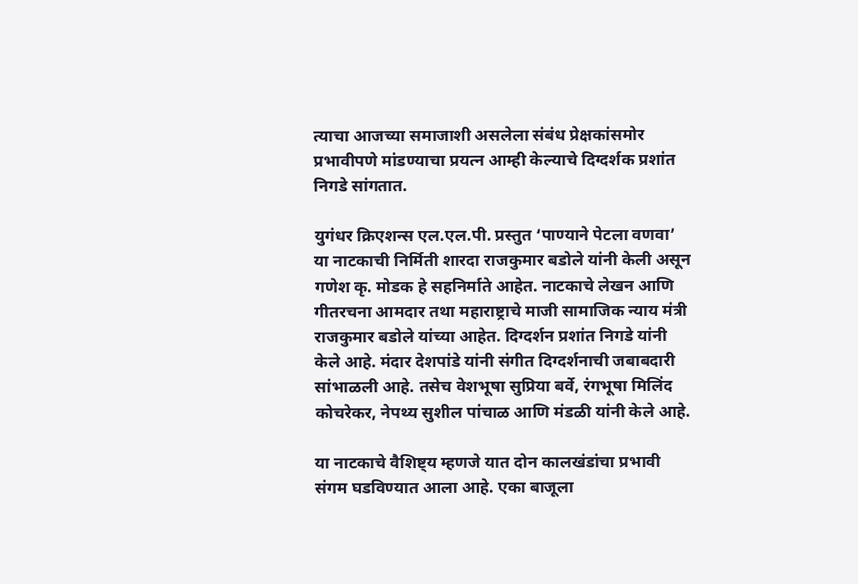त्याचा आजच्या समाजाशी असलेला संबंध प्रेक्षकांसमोर प्रभावीपणे मांडण्याचा प्रयत्न आम्ही केल्याचे दिग्दर्शक प्रशांत निगडे सांगतात.

युगंधर क्रिएशन्स एल.एल.पी. प्रस्तुत ‘पाण्याने पेटला वणवा’ या नाटकाची निर्मिती शारदा राजकुमार बडोले यांनी केली असून गणेश कृ. मोडक हे सहनिर्माते आहेत. नाटकाचे लेखन आणि गीतरचना आमदार तथा महाराष्ट्राचे माजी सामाजिक न्याय मंत्री राजकुमार बडोले यांच्या आहेत. दिग्दर्शन प्रशांत निगडे यांनी केले आहे. मंदार देशपांडे यांनी संगीत दिग्दर्शनाची जबाबदारी सांभाळली आहे. तसेच वेशभूषा सुप्रिया बर्वे, रंगभूषा मिलिंद कोचरेकर, नेपथ्य सुशील पांचाळ आणि मंडळी यांनी केले आहे.

या नाटकाचे वैशिष्ट्य म्हणजे यात दोन कालखंडांचा प्रभावी संगम घडविण्यात आला आहे. एका बाजूला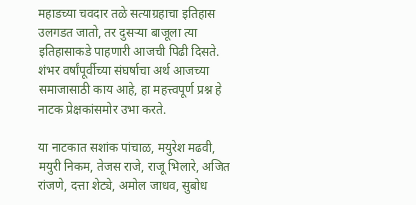महाडच्या चवदार तळे सत्याग्रहाचा इतिहास उलगडत जातो, तर दुसऱ्या बाजूला त्या इतिहासाकडे पाहणारी आजची पिढी दिसते. शंभर वर्षांपूर्वीच्या संघर्षाचा अर्थ आजच्या समाजासाठी काय आहे, हा महत्त्वपूर्ण प्रश्न हे नाटक प्रेक्षकांसमोर उभा करते.

या नाटकात सशांक पांचाळ, मयुरेश मढवी, मयुरी निकम, तेजस राजे, राजू भिलारे, अजित रांजणे, दत्ता शेट्ये, अमोल जाधव, सुबोध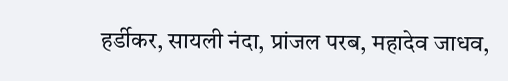हर्डीकर, सायली नंदा, प्रांजल परब, महादेव जाधव,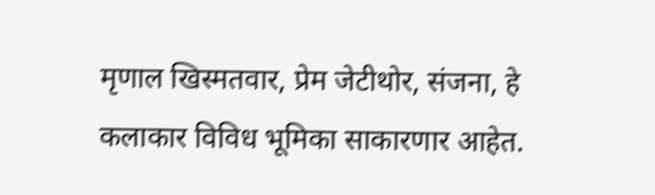मृणाल खिस्मतवार, प्रेम जेटीथोर, संजना, हे कलाकार विविध भूमिका साकारणार आहेत.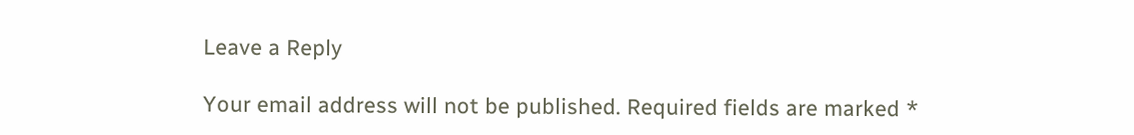Leave a Reply

Your email address will not be published. Required fields are marked *